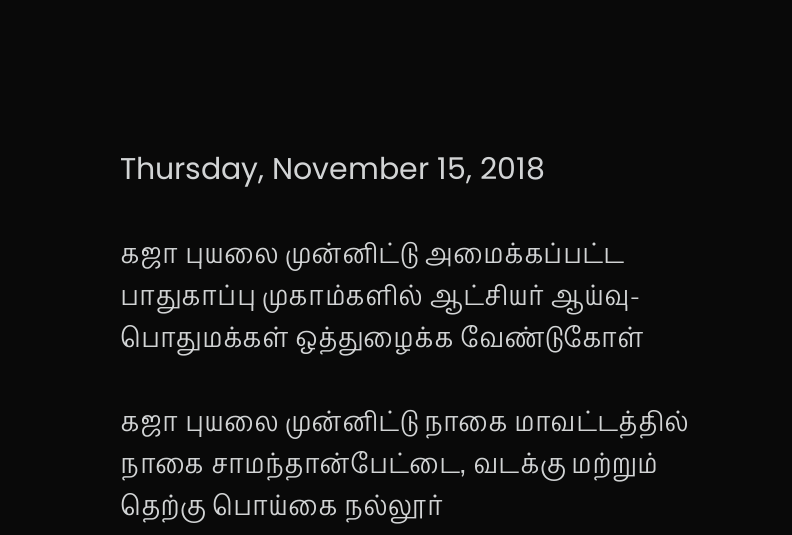Thursday, November 15, 2018

கஜா புயலை முன்னிட்டு அமைக்கப்பட்ட பாதுகாப்பு முகாம்களில் ஆட்சியர் ஆய்வு- பொதுமக்கள் ஒத்துழைக்க வேண்டுகோள்

கஜா புயலை முன்னிட்டு நாகை மாவட்டத்தில் நாகை சாமந்தான்பேட்டை, வடக்கு மற்றும் தெற்கு பொய்கை நல்லூர்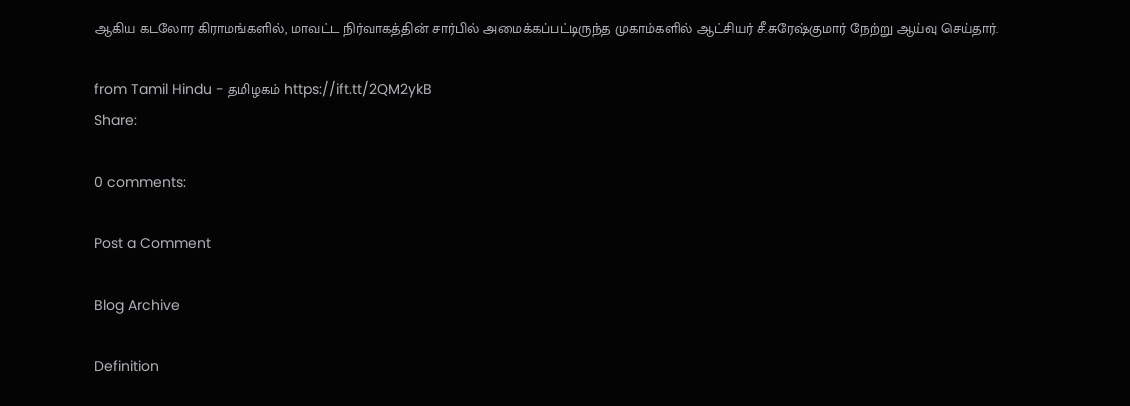ஆகிய கடலோர கிராமங்களில், மாவட்ட நிர்வாகத்தின் சார்பில் அமைக்கப்பட்டிருந்த முகாம்களில் ஆட்சியர் சீ.சுரேஷ்குமார் நேற்று ஆய்வு செய்தார்.

from Tamil Hindu - தமிழகம் https://ift.tt/2QM2ykB
Share:

0 comments:

Post a Comment

Blog Archive

Definition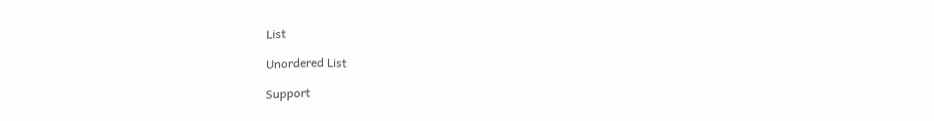List

Unordered List

Support